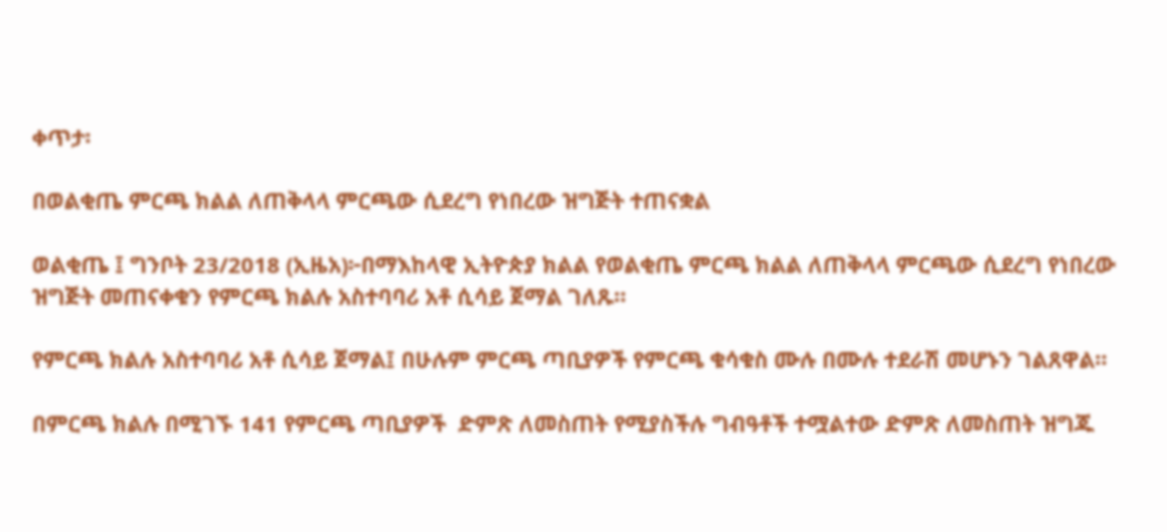ቀጥታ፡

በወልቂጤ ምርጫ ክልል ለጠቅላላ ምርጫው ሲደረግ የነበረው ዝግጅት ተጠናቋል

ወልቂጤ ፤ ግንቦት 23/2018 (ኢዜአ)፦በማእከላዊ ኢትዮጵያ ክልል የወልቂጤ ምርጫ ክልል ለጠቅላላ ምርጫው ሲደረግ የነበረው ዝግጅት መጠናቀቁን የምርጫ ክልሉ አስተባባሪ አቶ ሲሳይ ጀማል ገለጹ።

የምርጫ ክልሉ አስተባባሪ አቶ ሲሳይ ጀማል፤ በሁሉም ምርጫ ጣቢያዎች የምርጫ ቁሳቁስ ሙሉ በሙሉ ተደራሽ መሆኑን ገልጸዋል።

በምርጫ ክልሉ በሚገኙ 141 የምርጫ ጣቢያዎች  ድምጽ ለመስጠት የሚያስችሉ ግብዓቶች ተሟልተው ድምጽ ለመስጠት ዝግጁ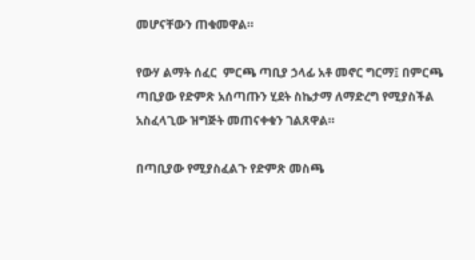መሆናቸውን ጠቁመዋል።

የውሃ ልማት ሰፈር  ምርጫ ጣቢያ ኃላፊ አቶ መኖር ግርማ፤ በምርጫ ጣቢያው የድምጽ አሰጣጡን ሂደት ስኬታማ ለማድረግ የሚያስችል አስፈላጊው ዝግጅት መጠናቀቁን ገልጸዋል።

በጣቢያው የሚያስፈልጉ የድምጽ መስጫ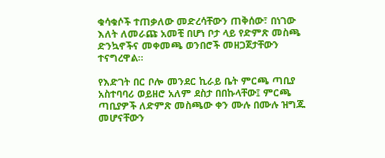ቁሳቁሶች ተጠቃለው መድረሳቸውን ጠቅሰው፣ በነገው እለት ለመራጩ አመቺ በሆነ ቦታ ላይ የድምጽ መስጫ ድንኳኖችና መቀመጫ ወንበሮች መዘጋጀታቸውን ተናግረዋል።

የእድገት በር ቦሎ መንደር ኪራይ ቤት ምርጫ ጣቢያ አስተባባሪ ወይዘሮ አለም ደስታ በበኩላቸው፤ ምርጫ ጣቢያዎች ለድምጽ መስጫው ቀን ሙሉ በሙሉ ዝግጁ መሆናቸውን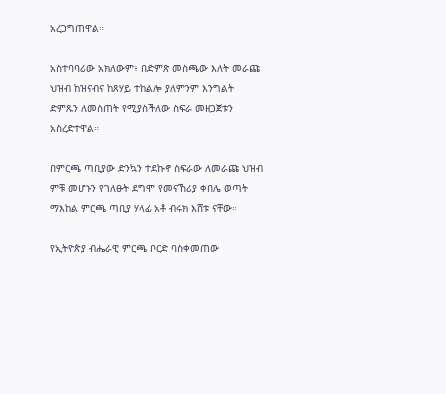አረጋግጠዋል።

አስተባባሪው አክለውም፥ በድምጽ መስጫው እለት መራጩ ህዝብ ከዝናብና ከጸሃይ ተከልሎ ያለምንም እንግልት ድምጹን ለመስጠት የሚያስችለው ስፍራ መዘጋጀቱን አስረድተዋል።

በምርጫ ጣቢያው ድንኳን ተደኩኖ ስፍራው ለመራጩ ህዝብ ምቹ መሆኑን የገለፁት ደግሞ የመናኸሪያ ቀበሌ ወጣት ማእከል ምርጫ ጣቢያ ሃላፊ አቶ ብሩክ እሸቱ ናቸው።

የኢትዮጵያ ብሔራዊ ምርጫ ቦርድ ባስቀመጠው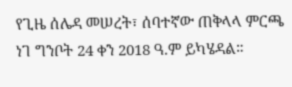የጊዜ ሰሌዳ መሠረት፣ ሰባተኛው ጠቅላላ ምርጫ ነገ ግንቦት 24 ቀን 2018 ዓ.ም ይካሄዳል።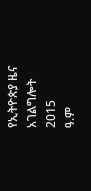የኢትዮጵያ ዜና አገልግሎት
2015
ዓ.ም